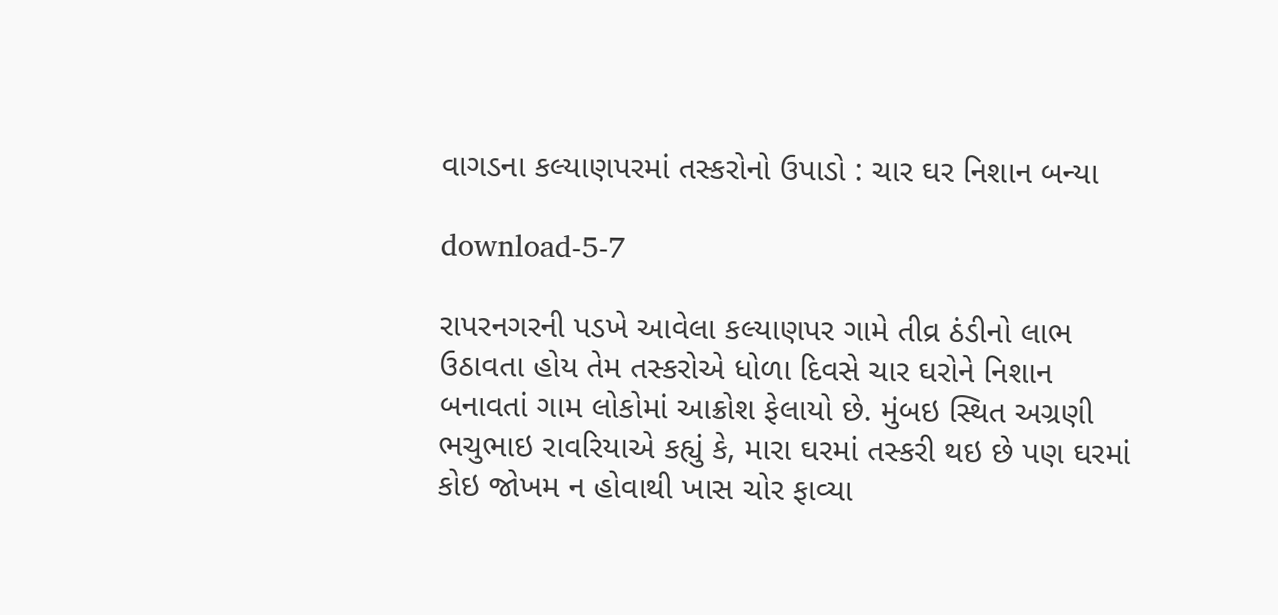વાગડના કલ્યાણપરમાં તસ્કરોનો ઉપાડો : ચાર ઘર નિશાન બન્યા

download-5-7

રાપરનગરની પડખે આવેલા કલ્યાણપર ગામે તીવ્ર ઠંડીનો લાભ ઉઠાવતા હોય તેમ તસ્કરોએ ધોળા દિવસે ચાર ઘરોને નિશાન બનાવતાં ગામ લોકોમાં આક્રોશ ફેલાયો છે. મુંબઇ સ્થિત અગ્રણી ભચુભાઇ રાવરિયાએ કહ્યું કે, મારા ઘરમાં તસ્કરી થઇ છે પણ ઘરમાં કોઇ જોખમ ન હોવાથી ખાસ ચોર ફાવ્યા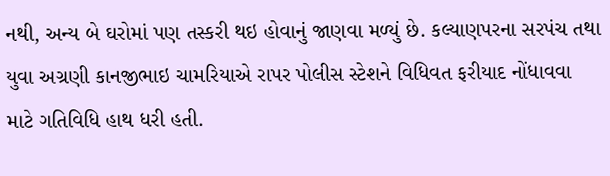નથી, અન્ય બે ઘરોમાં પણ તસ્કરી થઇ હોવાનું જાણવા મળ્યું છે. કલ્યાણપરના સરપંચ તથા યુવા અગ્રણી કાનજીભાઇ ચામરિયાએ રાપર પોલીસ સ્ટેશને વિધિવત ફરીયાદ નોંધાવવા માટે ગતિવિધિ હાથ ધરી હતી.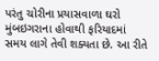પરંતુ ચોરીના પ્રયાસવાળા ઘરો મુંબઇગરાના હોવાથી ફરિયાદમાં સમય લાગે તેવી શક્યતા છે. આ રીતે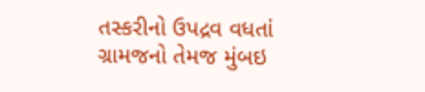તસ્કરીનો ઉપદ્રવ વધતાં ગ્રામજનો તેમજ મુંબઇ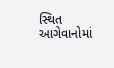સ્થિત આગેવાનોમાં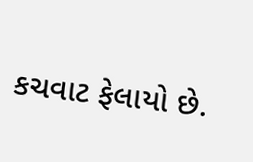કચવાટ ફેલાયો છે.